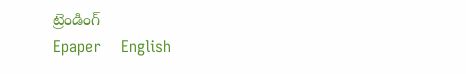ట్రెండింగ్
Epaper    English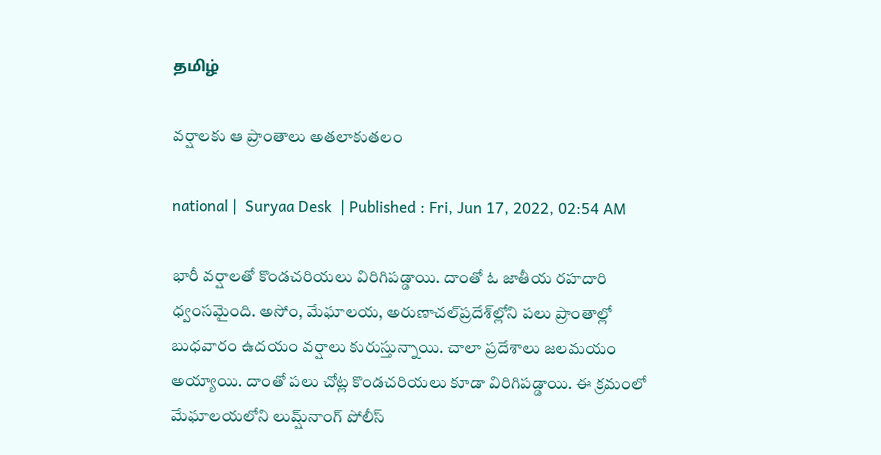தமிழ்

వర్షాలకు ఆ ప్రాంతాలు అతలాకుతలం

national |  Suryaa Desk  | Published : Fri, Jun 17, 2022, 02:54 AM

భారీ వర్షాలతో కొండచరియలు విరిగిపడ్డాయి. దాంతో ఓ జాతీయ రహదారి ధ్వంసమైంది. అసోం, మేఘాలయ, అరుణాచల్‌ప్రదేశ్‌‌‌ల్లోని పలు ప్రాంతాల్లో బుధవారం ఉదయం వర్షాలు కురుస్తున్నాయి. చాలా ప్రదేశాలు జలమయం అయ్యాయి. దాంతో పలు చోట్ల కొండచరియలు కూడా విరిగిపడ్డాయి. ఈ క్రమంలో మేఘాలయలోని లుమ్ష్‌నాంగ్ పోలీస్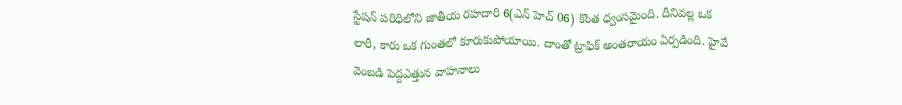స్టేషన్ పరిధిలోని జాతీయ రహదారి 6(ఎన్ హెచ్ 06) కొంత ధ్వంసమైంది. దీనివల్ల ఒక లారీ, కారు ఒక గుంతలో కూరుకుపోయాయి. దాంతో ట్రాఫిక్ అంతరాయం ఏర్పడింది. హైవే వెంబడి పెద్దఎత్తున వాహనాలు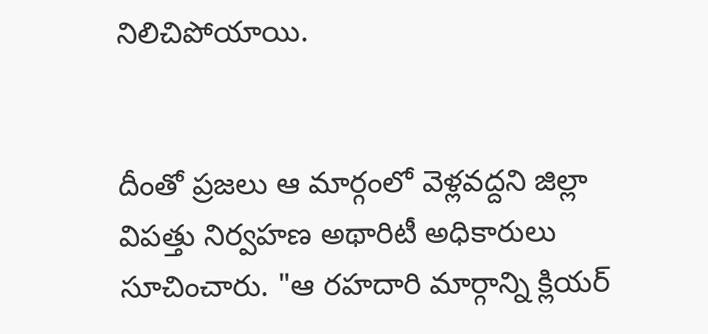నిలిచిపోయాయి.


దీంతో ప్రజలు ఆ మార్గంలో వెళ్లవద్దని జిల్లా విపత్తు నిర్వహణ అథారిటీ అధికారులు సూచించారు. "ఆ రహదారి మార్గాన్ని క్లియర్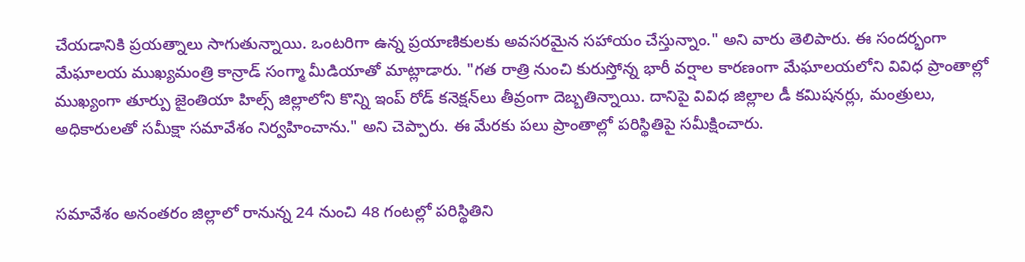చేయడానికి ప్రయత్నాలు సాగుతున్నాయి. ఒంటరిగా ఉన్న ప్రయాణికులకు అవసరమైన సహాయం చేస్తున్నాం." అని వారు తెలిపారు. ఈ సందర్భంగా మేఘాలయ ముఖ్యమంత్రి కాన్రాడ్ సంగ్మా మీడియాతో మాట్లాడారు. "గత రాత్రి నుంచి కురుస్తోన్న భారీ వర్షాల కారణంగా మేఘాలయలోని వివిధ ప్రాంతాల్లో ముఖ్యంగా తూర్పు జైంతియా హిల్స్ జిల్లాలోని కొన్ని ఇంప్ రోడ్ కనెక్షన్‌లు తీవ్రంగా దెబ్బతిన్నాయి. దానిపై వివిధ జిల్లాల డీ కమిషనర్లు, మంత్రులు, అధికారులతో సమీక్షా సమావేశం నిర్వహించాను." అని చెప్పారు. ఈ మేరకు పలు ప్రాంతాల్లో పరిస్థితిపై సమీక్షించారు.


సమావేశం అనంతరం జిల్లాలో రానున్న 24 నుంచి 48 గంటల్లో పరిస్థితిని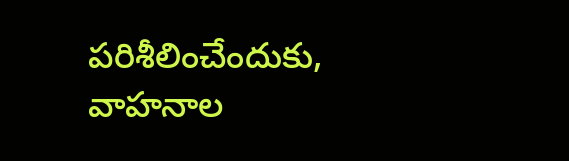పరిశీలించేందుకు, వాహనాల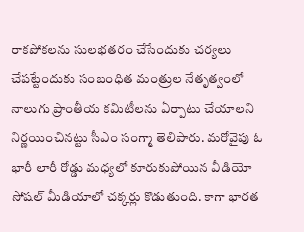రాకపోకలను సులభతరం చేసేందుకు చర్యలు చేపట్టేందుకు సంబంధిత మంత్రుల నేతృత్వంలో నాలుగు ప్రాంతీయ కమిటీలను ఏర్పాటు చేయాలని నిర్ణయించినట్టు సీఎం సంగ్మా తెలిపారు. మరోవైపు ఓ భారీ లారీ రోడ్డు మధ్యలో కూరుకుపోయిన వీడియో సోషల్ మీడియాలో చక్కర్లు కొడుతుంది. కాగా భారత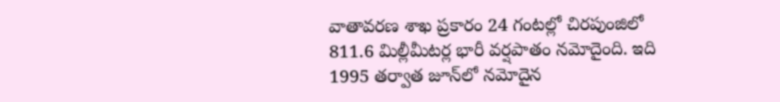వాతావరణ శాఖ ప్రకారం 24 గంటల్లో చిరపుంజిలో 811.6 మిల్లీమీటర్ల భారీ వర్షపాతం నమోదైంది. ఇది 1995 తర్వాత జూన్‌లో నమోదైన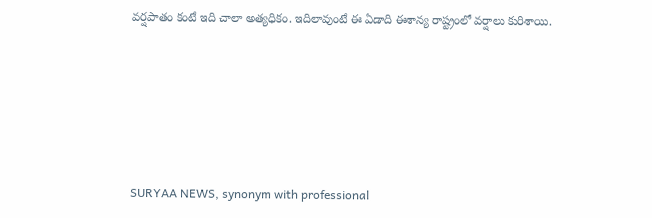వర్షపాతం కంటే ఇది చాలా అత్యధికం. ఇదిలావుంటే ఈ ఏడాది ఈశాన్య రాష్ట్రంలో వర్షాలు కురిశాయి.






SURYAA NEWS, synonym with professional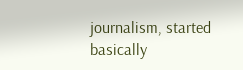journalism, started basically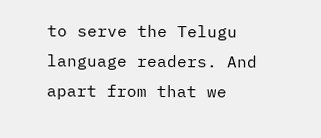to serve the Telugu language readers. And apart from that we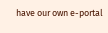have our own e-portal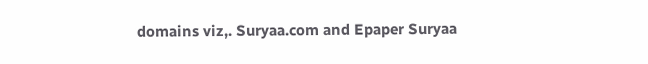domains viz,. Suryaa.com and Epaper Suryaa